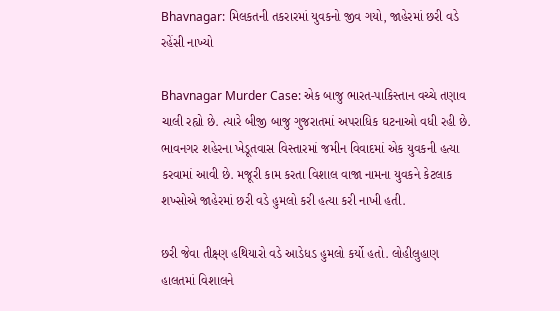Bhavnagar: મિલકતની તકરારમાં યુવકનો જીવ ગયો, જાહેરમાં છરી વડે રહેંસી નાખ્યો

Bhavnagar Murder Case: એક બાજુ ભારત-પાકિસ્તાન વચ્ચે તણાવ ચાલી રહ્યો છે. ત્યારે બીજી બાજુ ગુજરાતમાં અપરાધિક ઘટનાઓ વધી રહી છે. ભાવનગર શહેરના ખેડૂતવાસ વિસ્તારમાં જમીન વિવાદમાં એક યુવકની હત્યા કરવામાં આવી છે. મજૂરી કામ કરતા વિશાલ વાજા નામના યુવકને કેટલાક શખ્સોએ જાહેરમાં છરી વડે હુમલો કરી હત્યા કરી નાખી હતી.

છરી જેવા તીક્ષ્ણ હથિયારો વડે આડેધડ હુમલો કર્યો હતો. લોહીલુહાણ હાલતમાં વિશાલને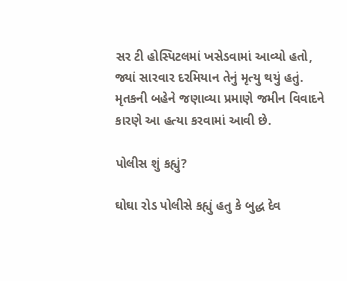સર ટી હોસ્પિટલમાં ખસેડવામાં આવ્યો હતો, જ્યાં સારવાર દરમિયાન તેનું મૃત્યુ થયું હતું. મૃતકની બહેને જણાવ્યા પ્રમાણે જમીન વિવાદને કારણે આ હત્યા કરવામાં આવી છે.

પોલીસ શું કહ્યું?

ઘોઘા રોડ પોલીસે કહ્યું હતુ કે બુદ્ધ દેવ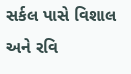સર્કલ પાસે વિશાલ અને રવિ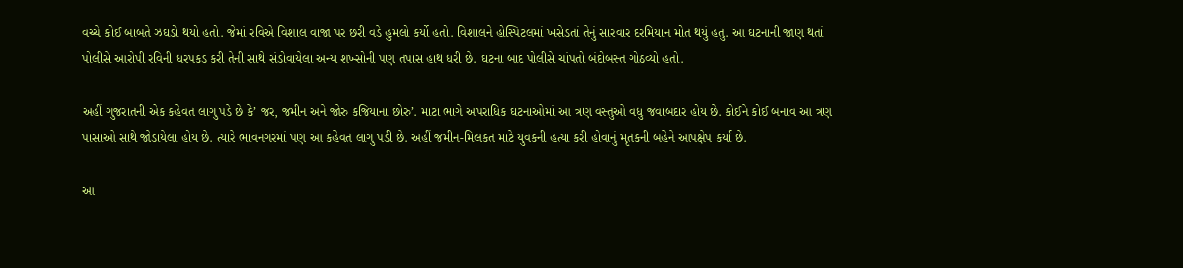વચ્ચે કોઈ બાબતે ઝઘડો થયો હતો. જેમાં રવિએ વિશાલ વાજા પર છરી વડે હુમલો કર્યો હતો. વિશાલને હોસ્પિટલમાં ખસેડતાં તેનું સારવાર દરમિયાન મોત થયું હતુ. આ ઘટનાની જાણ થતાં પોલીસે આરોપી રવિની ધરપકડ કરી તેની સાથે સંડોવાયેલા અન્ય શખ્સોની પણ તપાસ હાથ ધરી છે. ઘટના બાદ પોલીસે ચાંપતો બંદોબસ્ત ગોઠવ્યો હતો.

અહીં ગુજરાતની એક કહેવત લાગુ પડે છે કે’ જર, જમીન અને જોરુ કજિયાના છોરુ’. માટા ભાગે અપરાધિક ઘટનાઓમાં આ ત્રણ વસ્તુઓ વધુ જવાબદાર હોય છે. કોઈને કોઈ બનાવ આ ત્રણ પાસાઓ સાથે જોડાયેલા હોય છે. ત્યારે ભાવનગરમાં પણ આ કહેવત લાગુ પડી છે. અહીં જમીન-મિલકત માટે યુવકની હત્યા કરી હોવાનું મૃતકની બહેને આપક્ષેપ કર્યા છે.

આ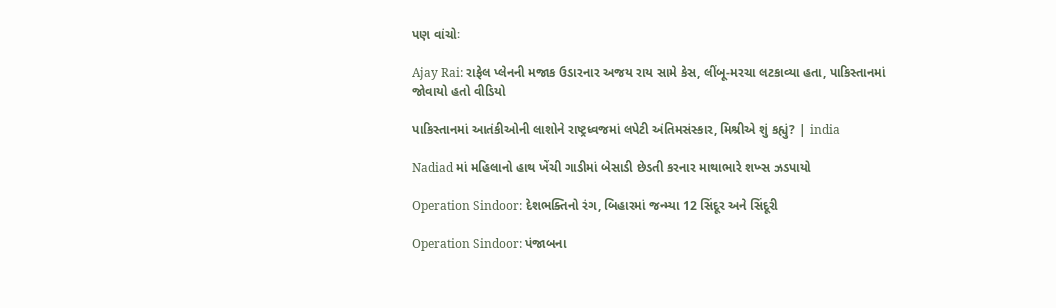પણ વાંચોઃ

Ajay Rai: રાફેલ પ્લેનની મજાક ઉડારનાર અજય રાય સામે કેસ, લીંબૂ-મરચા લટકાવ્યા હતા, પાકિસ્તાનમાં જોવાયો હતો વીડિયો

પાકિસ્તાનમાં આતંકીઓની લાશોને રાષ્ટ્રધ્વજમાં લપેટી અંતિમસંસ્કાર, મિશ્રીએ શું કહ્યું? | india

Nadiad માં મહિલાનો હાથ ખેંચી ગાડીમાં બેસાડી છેડતી કરનાર માથાભારે શખ્સ ઝડપાયો

Operation Sindoor: દેશભક્તિનો રંગ, બિહારમાં જન્મ્યા 12 સિંદૂર અને સિંદૂરી

Operation Sindoor: પંજાબના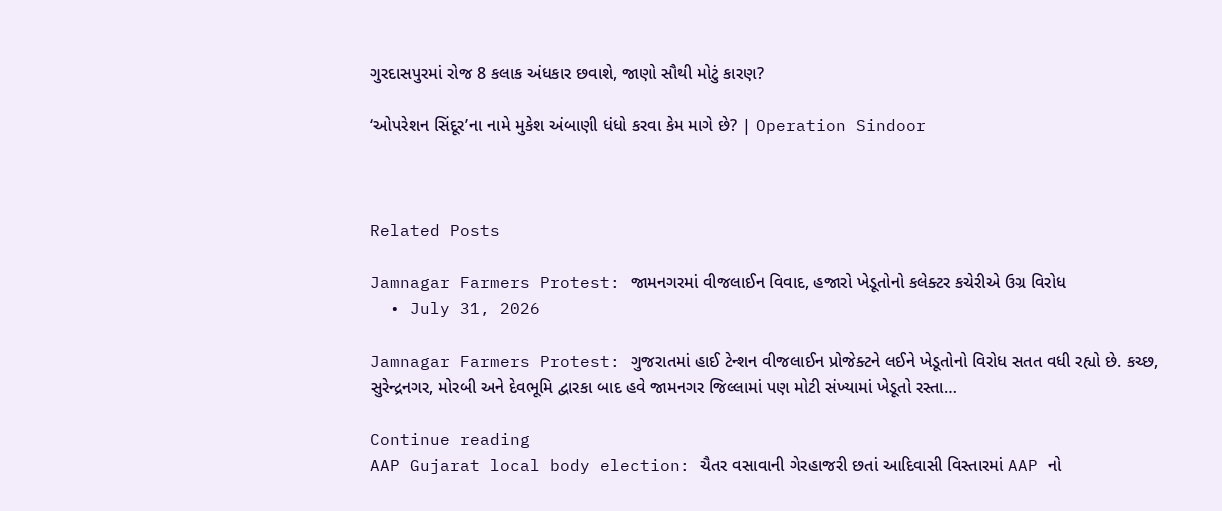ગુરદાસપુરમાં રોજ 8 કલાક અંધકાર છવાશે, જાણો સૌથી મોટું કારણ?

‘ઓપરેશન સિંદૂર’ના નામે મુકેશ અંબાણી ધંધો કરવા કેમ માગે છે? | Operation Sindoor



Related Posts

Jamnagar Farmers Protest: જામનગરમાં વીજલાઈન વિવાદ, હજારો ખેડૂતોનો કલેક્ટર કચેરીએ ઉગ્ર વિરોધ
  • July 31, 2026

Jamnagar Farmers Protest: ગુજરાતમાં હાઈ ટેન્શન વીજલાઈન પ્રોજેક્ટને લઈને ખેડૂતોનો વિરોધ સતત વધી રહ્યો છે. કચ્છ, સુરેન્દ્રનગર, મોરબી અને દેવભૂમિ દ્વારકા બાદ હવે જામનગર જિલ્લામાં પણ મોટી સંખ્યામાં ખેડૂતો રસ્તા…

Continue reading
AAP Gujarat local body election: ચૈતર વસાવાની ગેરહાજરી છતાં આદિવાસી વિસ્તારમાં AAP નો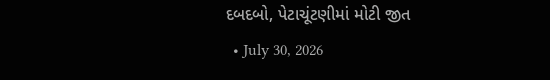દબદબો, પેટાચૂંટણીમાં મોટી જીત
  • July 30, 2026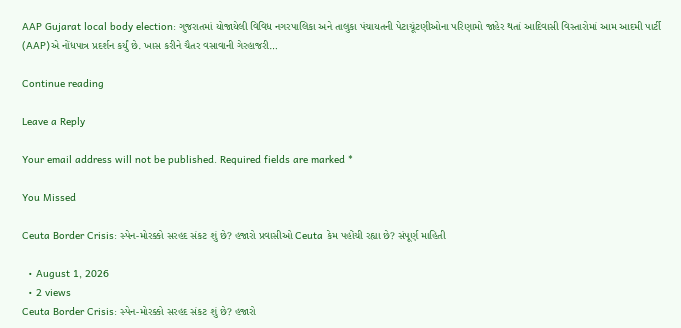AAP Gujarat local body election: ગુજરાતમાં યોજાયેલી વિવિધ નગરપાલિકા અને તાલુકા પંચાયતની પેટાચૂંટણીઓના પરિણામો જાહેર થતાં આદિવાસી વિસ્તારોમાં આમ આદમી પાર્ટી (AAP)એ નોંધપાત્ર પ્રદર્શન કર્યું છે. ખાસ કરીને ચૈતર વસાવાની ગેરહાજરી…

Continue reading

Leave a Reply

Your email address will not be published. Required fields are marked *

You Missed

Ceuta Border Crisis: સ્પેન-મોરક્કો સરહદ સંકટ શું છે? હજારો પ્રવાસીઓ Ceuta કેમ પહોંચી રહ્યા છે? સંપૂર્ણ માહિતી

  • August 1, 2026
  • 2 views
Ceuta Border Crisis: સ્પેન-મોરક્કો સરહદ સંકટ શું છે? હજારો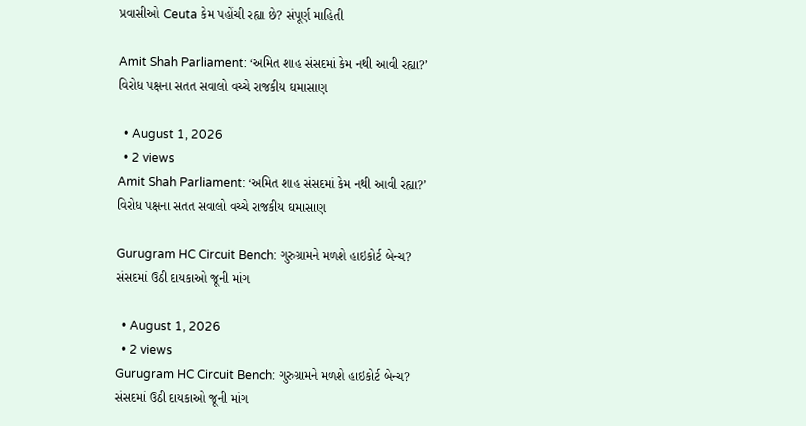પ્રવાસીઓ Ceuta કેમ પહોંચી રહ્યા છે? સંપૂર્ણ માહિતી

Amit Shah Parliament: ‘અમિત શાહ સંસદમાં કેમ નથી આવી રહ્યા?’ વિરોધ પક્ષના સતત સવાલો વચ્ચે રાજકીય ઘમાસાણ

  • August 1, 2026
  • 2 views
Amit Shah Parliament: ‘અમિત શાહ સંસદમાં કેમ નથી આવી રહ્યા?’ વિરોધ પક્ષના સતત સવાલો વચ્ચે રાજકીય ઘમાસાણ

Gurugram HC Circuit Bench: ગુરુગ્રામને મળશે હાઇકોર્ટ બેન્ચ? સંસદમાં ઉઠી દાયકાઓ જૂની માંગ

  • August 1, 2026
  • 2 views
Gurugram HC Circuit Bench: ગુરુગ્રામને મળશે હાઇકોર્ટ બેન્ચ? સંસદમાં ઉઠી દાયકાઓ જૂની માંગ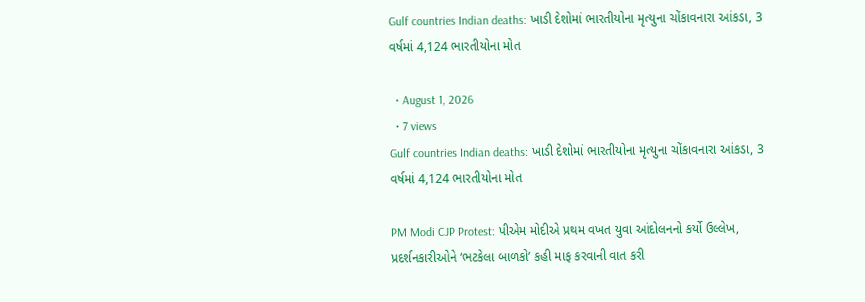Gulf countries Indian deaths: ખાડી દેશોમાં ભારતીયોના મૃત્યુના ચોંકાવનારા આંકડા, 3 વર્ષમાં 4,124 ભારતીયોના મોત

  • August 1, 2026
  • 7 views
Gulf countries Indian deaths: ખાડી દેશોમાં ભારતીયોના મૃત્યુના ચોંકાવનારા આંકડા, 3 વર્ષમાં 4,124 ભારતીયોના મોત

PM Modi CJP Protest: પીએમ મોદીએ પ્રથમ વખત યુવા આંદોલનનો કર્યો ઉલ્લેખ, પ્રદર્શનકારીઓને ‘ભટકેલા બાળકો’ કહી માફ કરવાની વાત કરી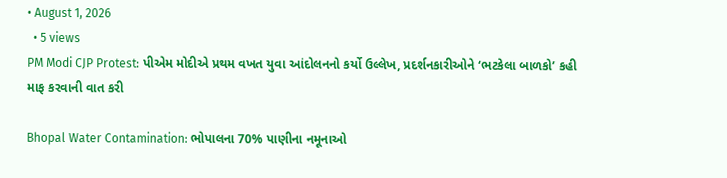• August 1, 2026
  • 5 views
PM Modi CJP Protest: પીએમ મોદીએ પ્રથમ વખત યુવા આંદોલનનો કર્યો ઉલ્લેખ, પ્રદર્શનકારીઓને ‘ભટકેલા બાળકો’ કહી માફ કરવાની વાત કરી

Bhopal Water Contamination: ભોપાલના 70% પાણીના નમૂનાઓ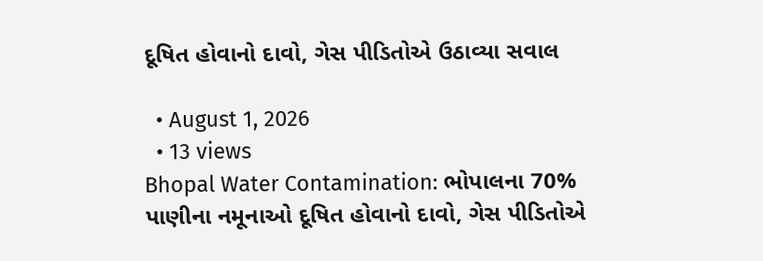દૂષિત હોવાનો દાવો, ગેસ પીડિતોએ ઉઠાવ્યા સવાલ

  • August 1, 2026
  • 13 views
Bhopal Water Contamination: ભોપાલના 70% પાણીના નમૂનાઓ દૂષિત હોવાનો દાવો, ગેસ પીડિતોએ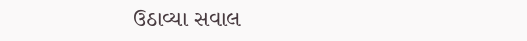ઉઠાવ્યા સવાલ